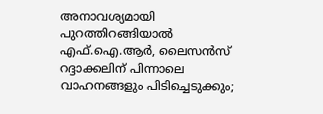അനാവശ്യമായി പുറത്തിറങ്ങിയാല്‍ എഫ്.ഐ.ആര്‍, ലൈസന്‍സ് റദ്ദാക്കലിന് പിന്നാലെ വാഹനങ്ങളും പിടിച്ചെടുക്കും;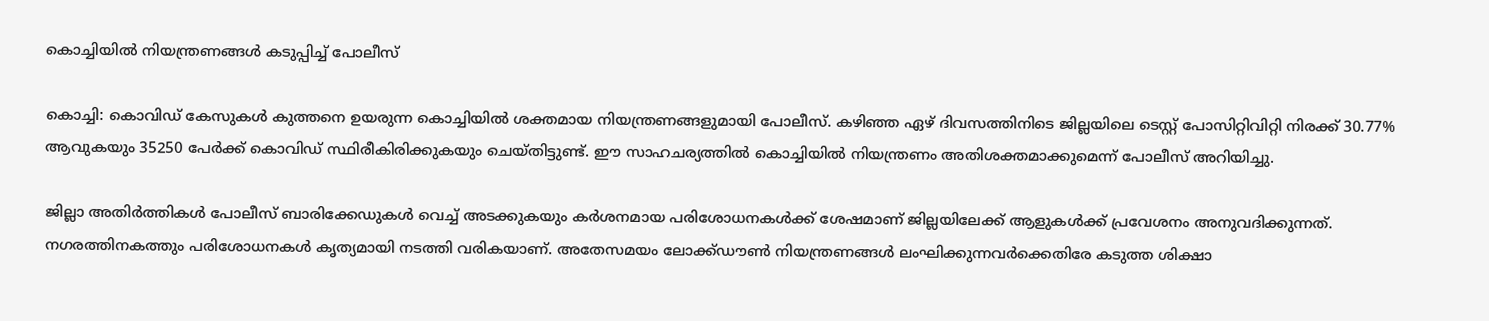കൊച്ചിയില്‍ നിയന്ത്രണങ്ങള്‍ കടുപ്പിച്ച് പോലീസ്

കൊച്ചി: കൊവിഡ് കേസുകള്‍ കുത്തനെ ഉയരുന്ന കൊച്ചിയില്‍ ശക്തമായ നിയന്ത്രണങ്ങളുമായി പോലീസ്. കഴിഞ്ഞ ഏഴ് ദിവസത്തിനിടെ ജില്ലയിലെ ടെസ്റ്റ് പോസിറ്റിവിറ്റി നിരക്ക് 30.77% ആവുകയും 35250 പേര്‍ക്ക് കൊവിഡ് സ്ഥിരീകിരിക്കുകയും ചെയ്തിട്ടുണ്ട്. ഈ സാഹചര്യത്തില്‍ കൊച്ചിയില്‍ നിയന്ത്രണം അതിശക്തമാക്കുമെന്ന് പോലീസ് അറിയിച്ചു.

ജില്ലാ അതിര്‍ത്തികള്‍ പോലീസ് ബാരിക്കേഡുകള്‍ വെച്ച് അടക്കുകയും കര്‍ശനമായ പരിശോധനകള്‍ക്ക് ശേഷമാണ് ജില്ലയിലേക്ക് ആളുകള്‍ക്ക് പ്രവേശനം അനുവദിക്കുന്നത്. നഗരത്തിനകത്തും പരിശോധനകള്‍ കൃത്യമായി നടത്തി വരികയാണ്. അതേസമയം ലോക്ക്ഡൗണ്‍ നിയന്ത്രണങ്ങള്‍ ലംഘിക്കുന്നവര്‍ക്കെതിരേ കടുത്ത ശിക്ഷാ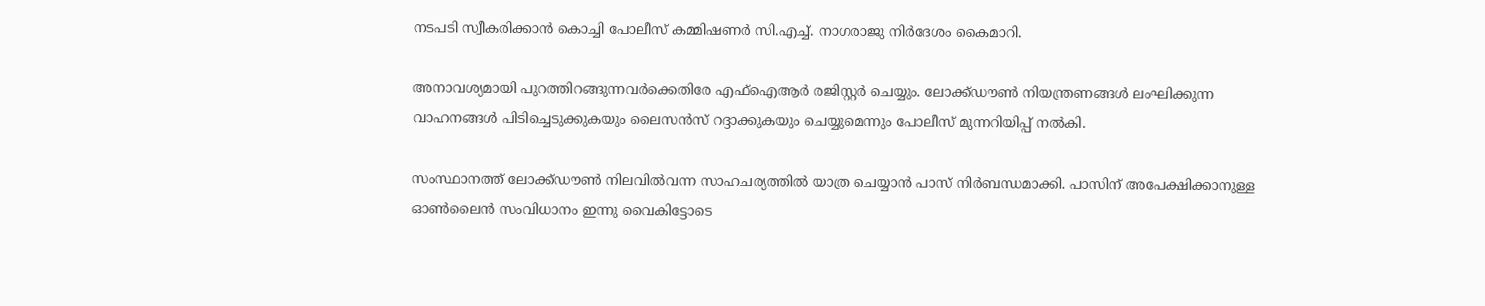നടപടി സ്വീകരിക്കാന്‍ കൊച്ചി പോലീസ് കമ്മിഷണര്‍ സി.എച്ച്. നാഗരാജു നിര്‍ദേശം കൈമാറി.

അനാവശ്യമായി പുറത്തിറങ്ങുന്നവര്‍ക്കെതിരേ എഫ്ഐആര്‍ രജിസ്റ്റര്‍ ചെയ്യും. ലോക്ക്ഡൗണ്‍ നിയന്ത്രണങ്ങള്‍ ലംഘിക്കുന്ന വാഹനങ്ങള്‍ പിടിച്ചെടുക്കുകയും ലൈസന്‍സ് റദ്ദാക്കുകയും ചെയ്യുമെന്നും പോലീസ് മുന്നറിയിപ്പ് നല്‍കി.

സംസ്ഥാനത്ത് ലോക്ക്ഡൗണ്‍ നിലവില്‍വന്ന സാഹചര്യത്തില്‍ യാത്ര ചെയ്യാന്‍ പാസ് നിര്‍ബന്ധമാക്കി. പാസിന് അപേക്ഷിക്കാനുള്ള ഓണ്‍ലൈന്‍ സംവിധാനം ഇന്നു വൈകിട്ടോടെ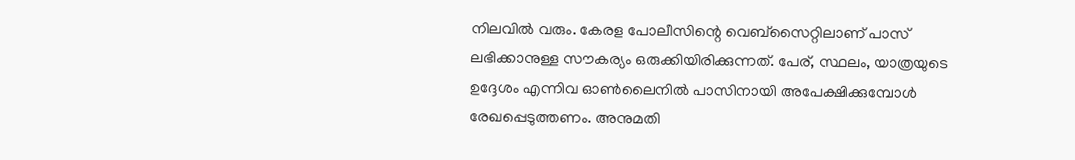നിലവില്‍ വരും. കേരള പോലീസിന്റെ വെബ്സൈറ്റിലാണ് പാസ് ലഭിക്കാനുള്ള സൗകര്യം ഒരുക്കിയിരിക്കുന്നത്. പേര്, സ്ഥലം, യാത്രയുടെ ഉദ്ദേശം എന്നിവ ഓണ്‍ലൈനില്‍ പാസിനായി അപേക്ഷിക്കുമ്പോള്‍ രേഖപ്പെടുത്തണം. അനുമതി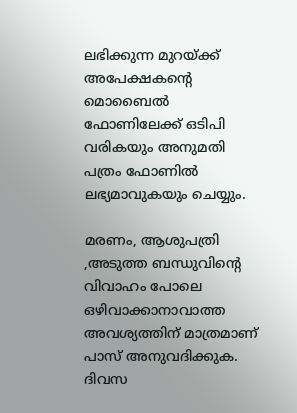ലഭിക്കുന്ന മുറയ്ക്ക് അപേക്ഷകന്റെ മൊബൈല്‍ ഫോണിലേക്ക് ഒടിപി വരികയും അനുമതി പത്രം ഫോണില്‍ ലഭ്യമാവുകയും ചെയ്യും.

മരണം, ആശുപത്രി ,അടുത്ത ബന്ധുവിന്റെ വിവാഹം പോലെ ഒഴിവാക്കാനാവാത്ത അവശ്യത്തിന് മാത്രമാണ് പാസ് അനുവദിക്കുക. ദിവസ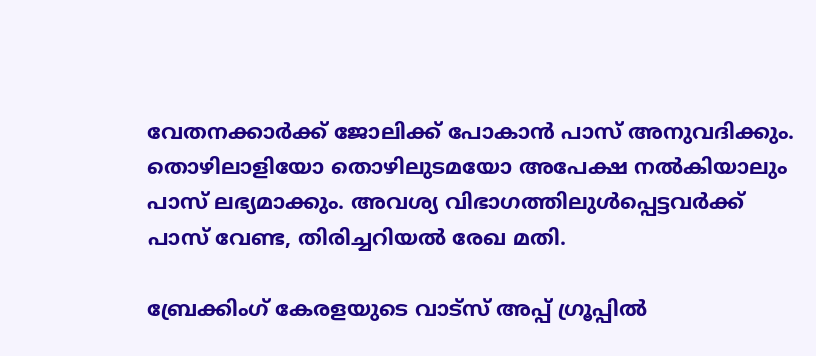വേതനക്കാര്‍ക്ക് ജോലിക്ക് പോകാന്‍ പാസ് അനുവദിക്കും. തൊഴിലാളിയോ തൊഴിലുടമയോ അപേക്ഷ നല്‍കിയാലും പാസ് ലഭ്യമാക്കും. അവശ്യ വിഭാഗത്തിലുള്‍പ്പെട്ടവര്‍ക്ക് പാസ് വേണ്ട, തിരിച്ചറിയല്‍ രേഖ മതി.

ബ്രേക്കിംഗ് കേരളയുടെ വാട്സ് അപ്പ് ഗ്രൂപ്പിൽ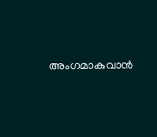അംഗമാകുവാൻ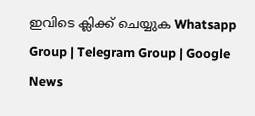ഇവിടെ ക്ലിക്ക് ചെയ്യുക Whatsapp Group | Telegram Group | Google News